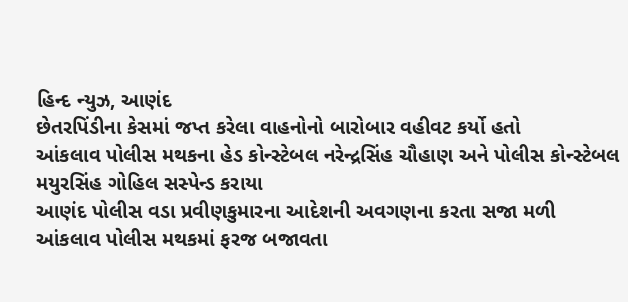હિન્દ ન્યુઝ, આણંદ
છેતરપિંડીના કેસમાં જપ્ત કરેલા વાહનોનો બારોબાર વહીવટ કર્યો હતો
આંકલાવ પોલીસ મથકના હેડ કોન્સ્ટેબલ નરેન્દ્રસિંહ ચૌહાણ અને પોલીસ કોન્સ્ટેબલ મયુરસિંહ ગોહિલ સસ્પેન્ડ કરાયા
આણંદ પોલીસ વડા પ્રવીણકુમારના આદેશની અવગણના કરતા સજા મળી
આંકલાવ પોલીસ મથકમાં ફરજ બજાવતા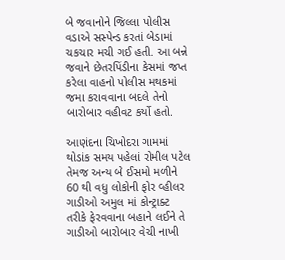બે જવાનોને જિલ્લા પોલીસ વડાએ સસ્પેન્ડ કરતાં બેડામાં ચકચાર મચી ગઈ હતી. આ બન્ને જવાને છેતરપિંડીના કેસમાં જપ્ત કરેલા વાહનો પોલીસ મથકમાં જમા કરાવવાના બદલે તેનો બારોબાર વહીવટ કર્યો હતો.

આણંદના ચિખોદરા ગામમાં થોડાંક સમય પહેલાં રોમીલ પટેલ તેમજ અન્ય બે ઈસમો મળીને 60 થી વધુ લોકોની ફોર વ્હીલર ગાડીઓ અમુલ માં કોન્ટ્રાક્ટ તરીકે ફેરવવાના બહાને લઈને તે ગાડીઓ બારોબાર વેચી નાખી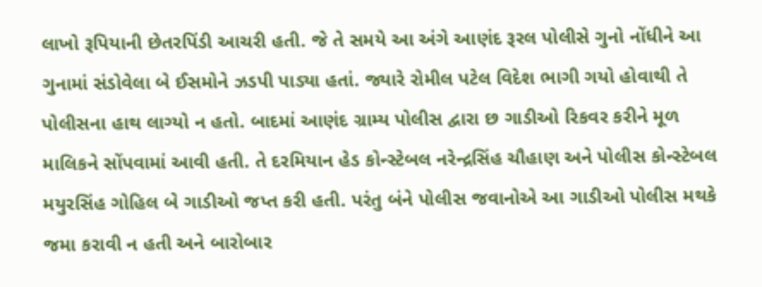લાખો રૂપિયાની છેતરપિંડી આચરી હતી. જે તે સમયે આ અંગે આણંદ રૂરલ પોલીસે ગુનો નોંધીને આ ગુનામાં સંડોવેલા બે ઈસમોને ઝડપી પાડ્યા હતાં. જ્યારે રોમીલ પટેલ વિદેશ ભાગી ગયો હોવાથી તે પોલીસના હાથ લાગ્યો ન હતો. બાદમાં આણંદ ગ્રામ્ય પોલીસ દ્વારા છ ગાડીઓ રિકવર કરીને મૂળ માલિકને સોંપવામાં આવી હતી. તે દરમિયાન હેડ કોન્સ્ટેબલ નરેન્દ્રસિંહ ચૌહાણ અને પોલીસ કોન્સ્ટેબલ મયુરસિંહ ગોહિલ બે ગાડીઓ જપ્ત કરી હતી. પરંતુ બંને પોલીસ જવાનોએ આ ગાડીઓ પોલીસ મથકે જમા કરાવી ન હતી અને બારોબાર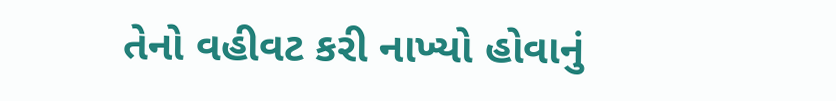તેનો વહીવટ કરી નાખ્યો હોવાનું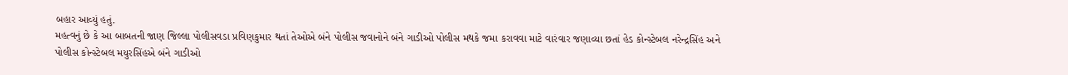બહાર આવ્યું હતું.
મહત્વનું છે કે આ બાબતની જાણ જિલ્લા પોલીસવડા પ્રવિણકુમાર થતાં તેઓએ બંને પોલીસ જવાનોને બંને ગાડીઓ પોલીસ મથકે જમા કરાવવા માટે વારંવાર જણાવ્યા છતાં હેડ કોન્સ્ટેબલ નરેન્દ્રસિંહ અને પોલીસ કોન્સ્ટેબલ મયુરસિંહએ બંને ગાડીઓ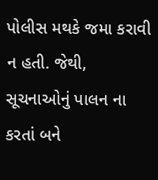પોલીસ મથકે જમા કરાવી ન હતી. જેથી, સૂચનાઓનું પાલન ના કરતાં બને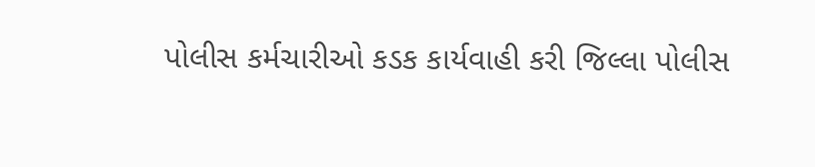પોલીસ કર્મચારીઓ કડક કાર્યવાહી કરી જિલ્લા પોલીસ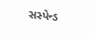સસ્પેન્ડ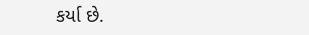કર્યા છે.